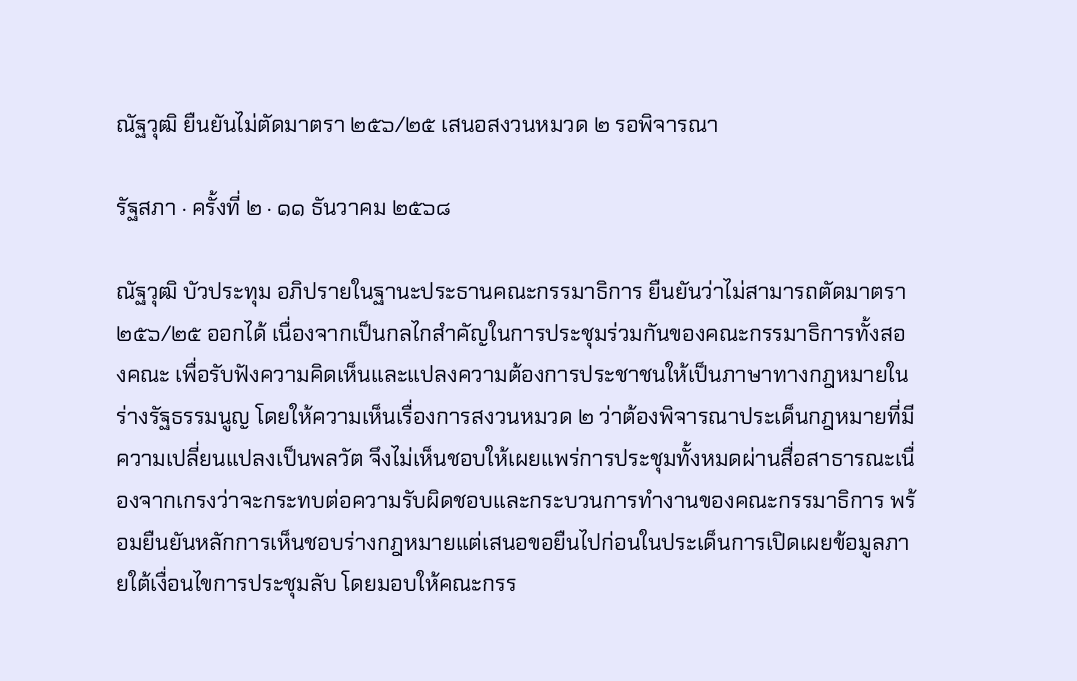ณัฐวุฒิ ยืนยันไม่ตัดมาตรา ๒๕๖/๒๕ เสนอสงวนหมวด ๒ รอพิจารณา

รัฐสภา · ครั้งที่ ๒ · ๑๑ ธันวาคม ๒๕๖๘

ณัฐวุฒิ บัวประทุม อภิปรายในฐานะประธานคณะกรรมาธิการ ยืนยันว่าไม่สามารถตัดมาตรา ๒๕๖/๒๕ ออกได้ เนื่องจากเป็นกลไกสำคัญในการประชุมร่วมกันของคณะกรรมาธิการทั้งสองคณะ เพื่อรับฟังความคิดเห็นและแปลงความต้องการประชาชนให้เป็นภาษาทางกฎหมายในร่างรัฐธรรมนูญ โดยให้ความเห็นเรื่องการสงวนหมวด ๒ ว่าต้องพิจารณาประเด็นกฎหมายที่มีความเปลี่ยนแปลงเป็นพลวัต จึงไม่เห็นชอบให้เผยแพร่การประชุมทั้งหมดผ่านสื่อสาธารณะเนื่องจากเกรงว่าจะกระทบต่อความรับผิดชอบและกระบวนการทำงานของคณะกรรมาธิการ พร้อมยืนยันหลักการเห็นชอบร่างกฎหมายแต่เสนอขอยืนไปก่อนในประเด็นการเปิดเผยข้อมูลภายใต้เงื่อนไขการประชุมลับ โดยมอบให้คณะกรร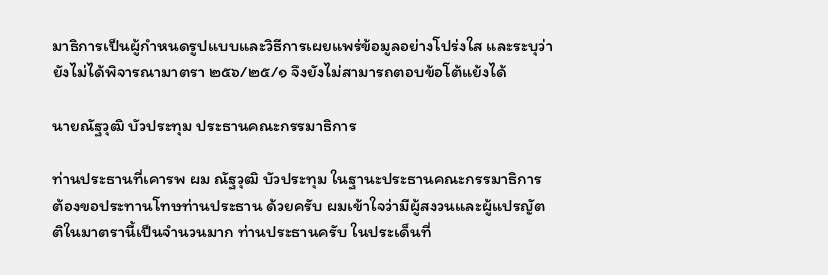มาธิการเป็นผู้กำหนดรูปแบบและวิธีการเผยแพร่ข้อมูลอย่างโปร่งใส และระบุว่ายังไม่ได้พิจารณามาตรา ๒๕๖/๒๕/๑ จึงยังไม่สามารถตอบข้อโต้แย้งได้

นายณัฐวุฒิ บัวประทุม ประธานคณะกรรมาธิการ

ท่านประธานที่เคารพ ผม ณัฐวุฒิ บัวประทุม ในฐานะประธานคณะกรรมาธิการ ต้องขอประทานโทษท่านประธาน ด้วยครับ ผมเข้าใจว่ามีผู้สงวนและผู้แปรญัตติในมาตรานี้เป็นจำนวนมาก ท่านประธานครับ ในประเด็นที่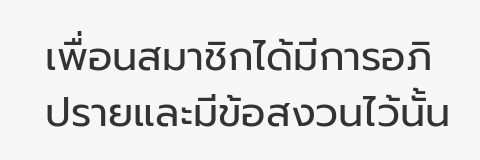เพื่อนสมาชิกได้มีการอภิปรายและมีข้อสงวนไว้นั้น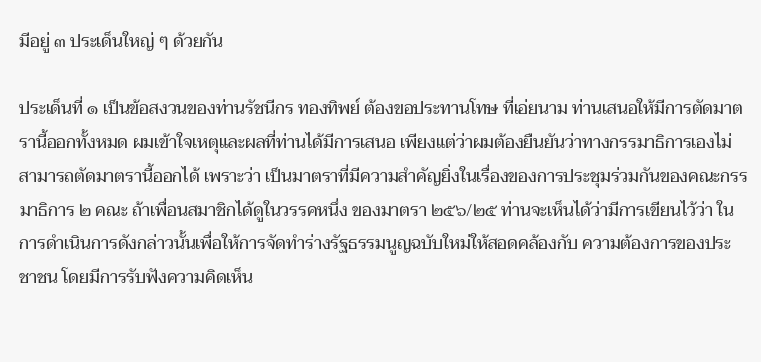มีอยู่ ๓ ประเด็นใหญ่ ๆ ด้วยกัน

ประเด็นที่ ๑ เป็นข้อสงวนของท่านรัชนีกร ทองทิพย์ ต้องขอประทานโทษ ที่เอ่ยนาม ท่านเสนอให้มีการตัดมาตรานี้ออกทั้งหมด ผมเข้าใจเหตุและผลที่ท่านได้มีการเสนอ เพียงแต่ว่าผมต้องยืนยันว่าทางกรรมาธิการเองไม่สามารถตัดมาตรานี้ออกได้ เพราะว่า เป็นมาตราที่มีความสำคัญยิ่งในเรื่องของการประชุมร่วมกันของคณะกรรมาธิการ ๒ คณะ ถ้าเพื่อนสมาชิกได้ดูในวรรคหนึ่ง ของมาตรา ๒๕๖/๒๕ ท่านจะเห็นได้ว่ามีการเขียนไว้ว่า ในการดำเนินการดังกล่าวนั้นเพื่อให้การจัดทำร่างรัฐธรรมนูญฉบับใหม่ให้สอดคล้องกับ ความต้องการของประชาชน โดยมีการรับฟังความคิดเห็น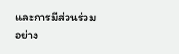และการมีส่วนร่วมอย่าง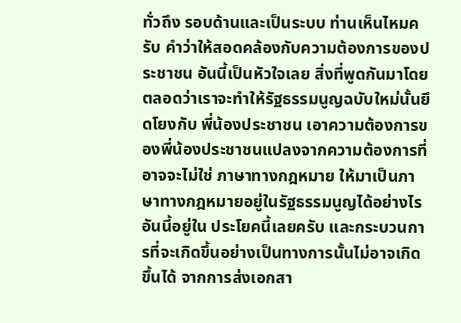ทั่วถึง รอบด้านและเป็นระบบ ท่านเห็นไหมครับ คำว่าให้สอดคล้องกับความต้องการของประชาชน อันนี้เป็นหัวใจเลย สิ่งที่พูดกันมาโดยตลอดว่าเราจะทำให้รัฐธรรมนูญฉบับใหม่นั้นยึดโยงกับ พี่น้องประชาชน เอาความต้องการของพี่น้องประชาชนแปลงจากความต้องการที่อาจจะไม่ใช่ ภาษาทางกฎหมาย ให้มาเป็นภาษาทางกฎหมายอยู่ในรัฐธรรมนูญได้อย่างไร อันนี้อยู่ใน ประโยคนี้เลยครับ และกระบวนการที่จะเกิดขึ้นอย่างเป็นทางการนั้นไม่อาจเกิดขึ้นได้ จากการส่งเอกสา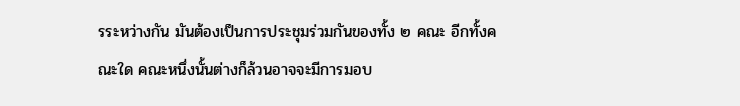รระหว่างกัน มันต้องเป็นการประชุมร่วมกันของทั้ง ๒ คณะ อีกทั้งคณะใด คณะหนึ่งนั้นต่างก็ล้วนอาจจะมีการมอบ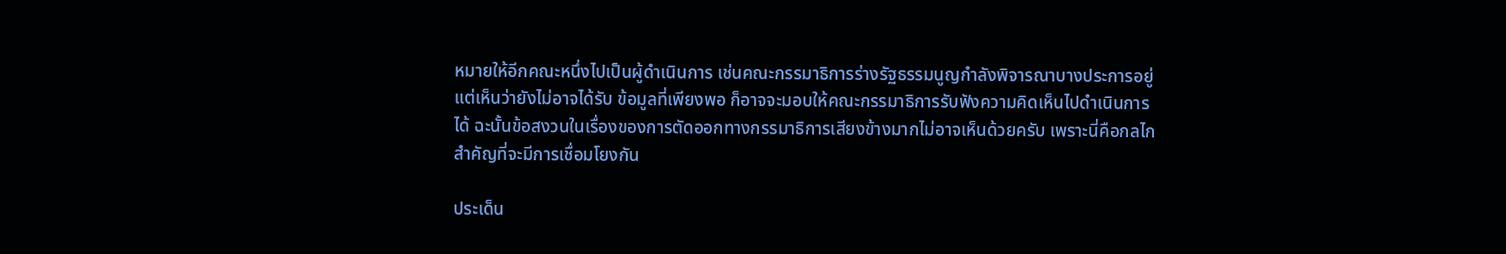หมายให้อีกคณะหนึ่งไปเป็นผู้ดำเนินการ เช่นคณะกรรมาธิการร่างรัฐธรรมนูญกำลังพิจารณาบางประการอยู่ แต่เห็นว่ายังไม่อาจได้รับ ข้อมูลที่เพียงพอ ก็อาจจะมอบให้คณะกรรมาธิการรับฟังความคิดเห็นไปดำเนินการได้ ฉะนั้นข้อสงวนในเรื่องของการตัดออกทางกรรมาธิการเสียงข้างมากไม่อาจเห็นด้วยครับ เพราะนี่คือกลไกสำคัญที่จะมีการเชื่อมโยงกัน

ประเด็น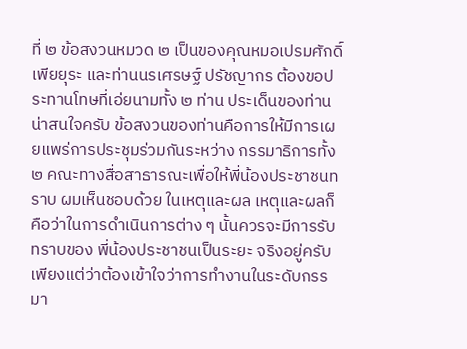ที่ ๒ ข้อสงวนหมวด ๒ เป็นของคุณหมอเปรมศักดิ์ เพียยุระ และท่านนรเศรษฐ์ ปรัชญากร ต้องขอประทานโทษที่เอ่ยนามทั้ง ๒ ท่าน ประเด็นของท่าน น่าสนใจครับ ข้อสงวนของท่านคือการให้มีการเผยแพร่การประชุมร่วมกันระหว่าง กรรมาธิการทั้ง ๒ คณะทางสื่อสาธารณะเพื่อให้พี่น้องประชาชนทราบ ผมเห็นชอบด้วย ในเหตุและผล เหตุและผลก็คือว่าในการดำเนินการต่าง ๆ นั้นควรจะมีการรับทราบของ พี่น้องประชาชนเป็นระยะ จริงอยู่ครับ เพียงแต่ว่าต้องเข้าใจว่าการทำงานในระดับกรรมา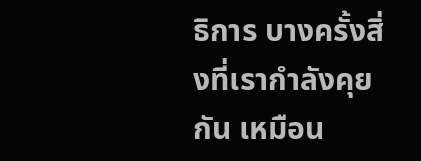ธิการ บางครั้งสิ่งที่เรากำลังคุยกัน เหมือน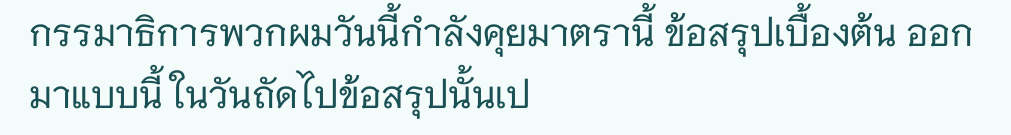กรรมาธิการพวกผมวันนี้กำลังคุยมาตรานี้ ข้อสรุปเบื้องต้น ออกมาแบบนี้ ในวันถัดไปข้อสรุปนั้นเป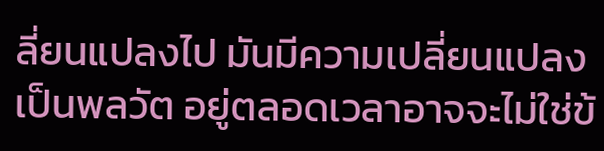ลี่ยนแปลงไป มันมีความเปลี่ยนแปลงเป็นพลวัต อยู่ตลอดเวลาอาจจะไม่ใช่ข้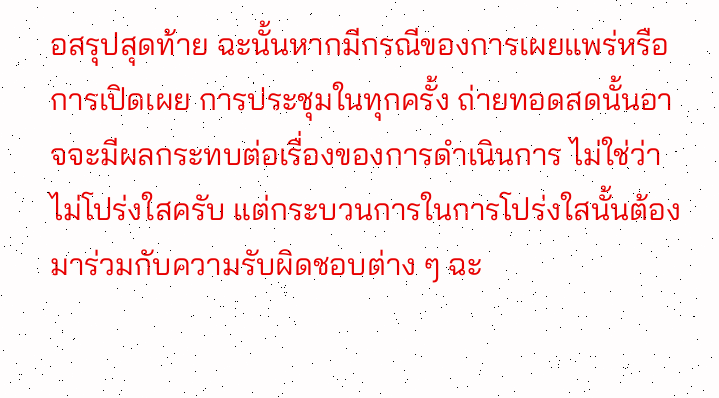อสรุปสุดท้าย ฉะนั้นหากมีกรณีของการเผยแพร่หรือการเปิดเผย การประชุมในทุกครั้ง ถ่ายทอดสดนั้นอาจจะมีผลกระทบต่อเรื่องของการดำเนินการ ไม่ใช่ว่า ไม่โปร่งใสครับ แต่กระบวนการในการโปร่งใสนั้นต้องมาร่วมกับความรับผิดชอบต่าง ๆ ฉะ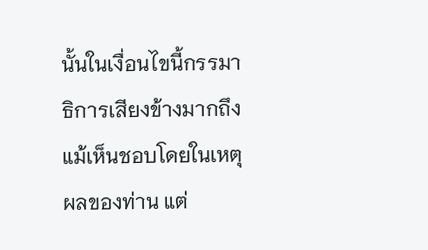นั้นในเงื่อนไขนี้กรรมาธิการเสียงข้างมากถึงแม้เห็นชอบโดยในเหตุผลของท่าน แต่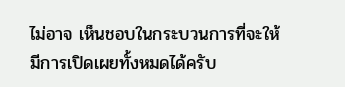ไม่อาจ เห็นชอบในกระบวนการที่จะให้มีการเปิดเผยทั้งหมดได้ครับ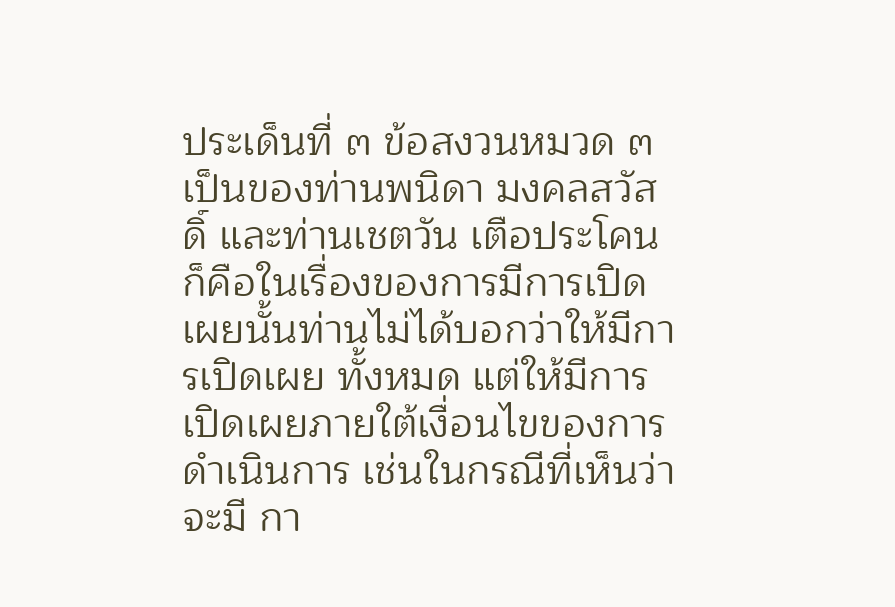ประเด็นที่ ๓ ข้อสงวนหมวด ๓ เป็นของท่านพนิดา มงคลสวัสดิ์ และท่านเชตวัน เตือประโคน ก็คือในเรื่องของการมีการเปิดเผยนั้นท่านไม่ได้บอกว่าให้มีการเปิดเผย ทั้งหมด แต่ให้มีการเปิดเผยภายใต้เงื่อนไขของการดำเนินการ เช่นในกรณีที่เห็นว่าจะมี กา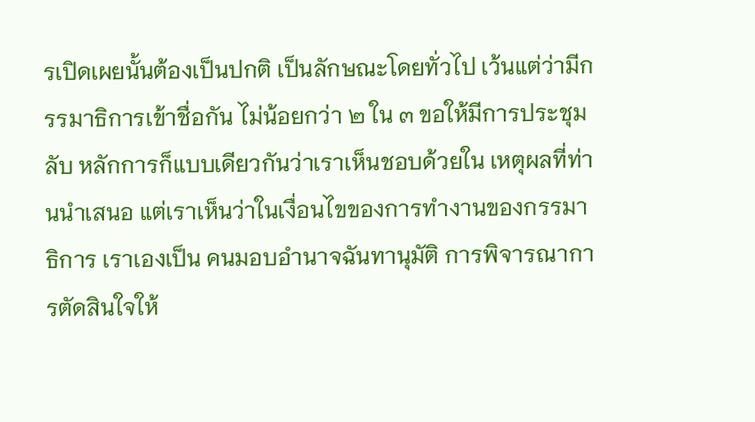รเปิดเผยนั้นต้องเป็นปกติ เป็นลักษณะโดยทั่วไป เว้นแต่ว่ามีกรรมาธิการเข้าชื่อกัน ไม่น้อยกว่า ๒ ใน ๓ ขอให้มีการประชุมลับ หลักการก็แบบเดียวกันว่าเราเห็นชอบด้วยใน เหตุผลที่ท่านนำเสนอ แต่เราเห็นว่าในเงื่อนไขของการทำงานของกรรมาธิการ เราเองเป็น คนมอบอำนาจฉันทานุมัติ การพิจารณาการตัดสินใจให้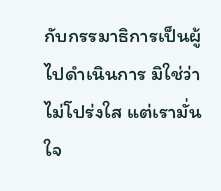กับกรรมาธิการเป็นผู้ไปดำเนินการ มิใช่ว่าไม่โปร่งใส แต่เรามั่นใจ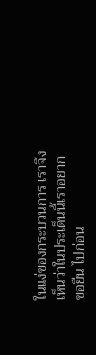ในแง่ของกระบวนการ เราจึงเห็นว่าในประเด็นนี้เราอยากขอยืน ไปก่อน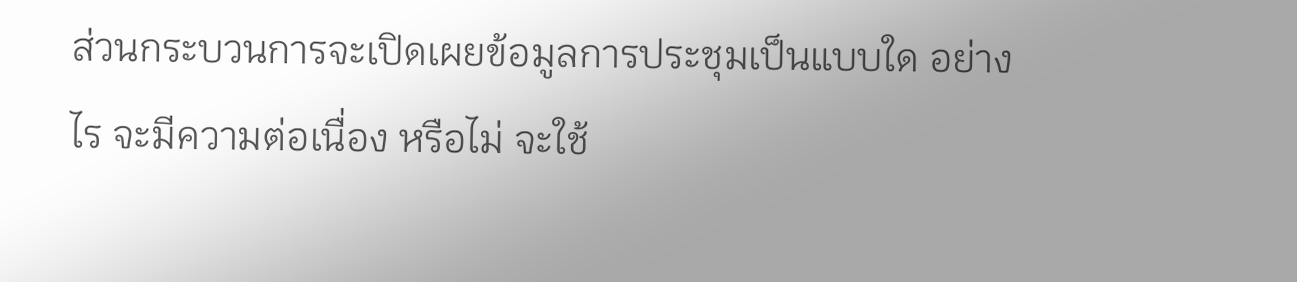ส่วนกระบวนการจะเปิดเผยข้อมูลการประชุมเป็นแบบใด อย่างไร จะมีความต่อเนื่อง หรือไม่ จะใช้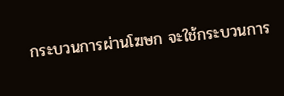กระบวนการผ่านโฆษก จะใช้กระบวนการ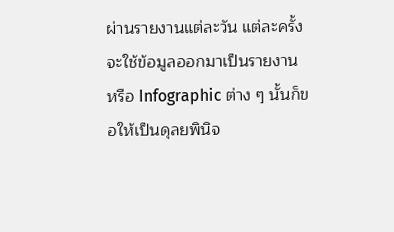ผ่านรายงานแต่ละวัน แต่ละครั้ง จะใช้ข้อมูลออกมาเป็นรายงาน หรือ Infographic ต่าง ๆ นั้นก็ขอให้เป็นดุลยพินิจ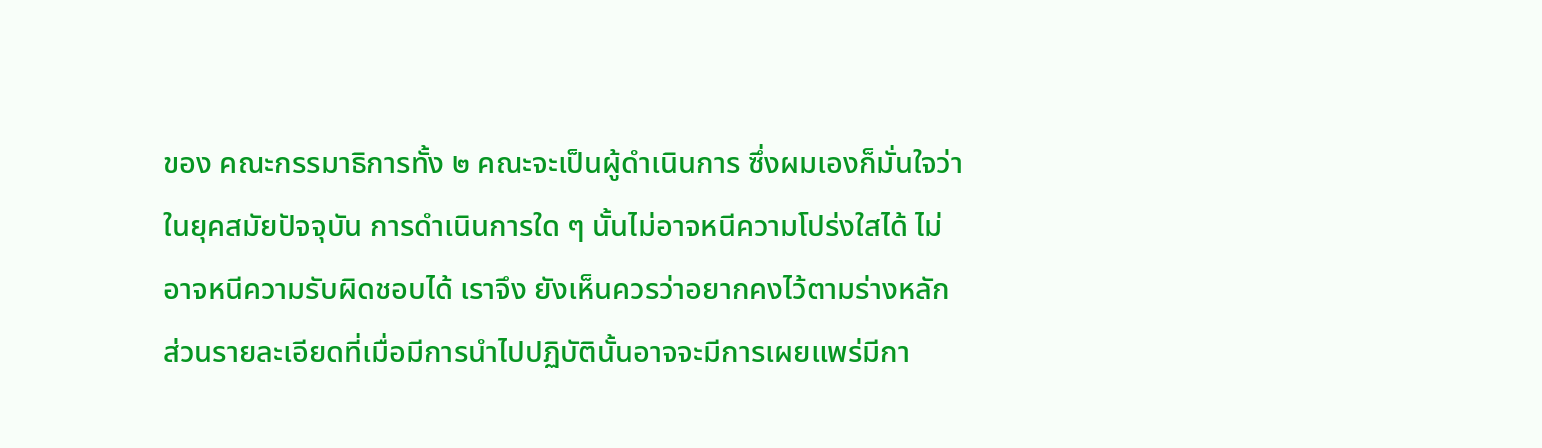ของ คณะกรรมาธิการทั้ง ๒ คณะจะเป็นผู้ดำเนินการ ซึ่งผมเองก็มั่นใจว่าในยุคสมัยปัจจุบัน การดำเนินการใด ๆ นั้นไม่อาจหนีความโปร่งใสได้ ไม่อาจหนีความรับผิดชอบได้ เราจึง ยังเห็นควรว่าอยากคงไว้ตามร่างหลัก ส่วนรายละเอียดที่เมื่อมีการนำไปปฏิบัตินั้นอาจจะมีการเผยแพร่มีกา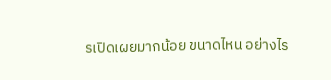รเปิดเผยมากน้อย ขนาดไหน อย่างไร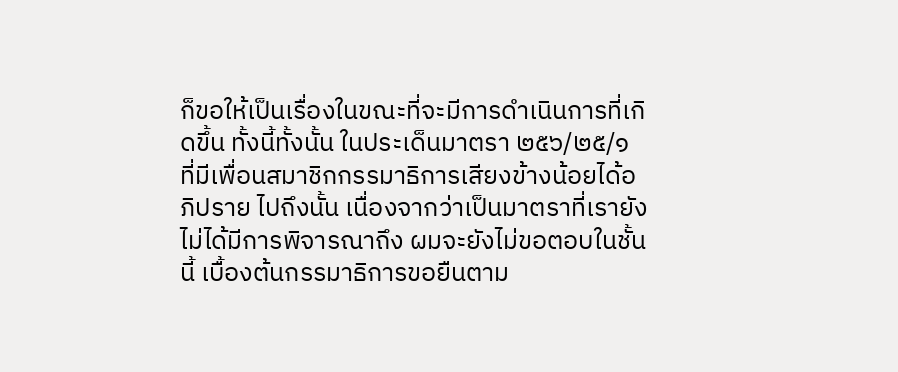ก็ขอให้เป็นเรื่องในขณะที่จะมีการดำเนินการที่เกิดขึ้น ทั้งนี้ทั้งนั้น ในประเด็นมาตรา ๒๕๖/๒๕/๑ ที่มีเพื่อนสมาชิกกรรมาธิการเสียงข้างน้อยได้อภิปราย ไปถึงนั้น เนื่องจากว่าเป็นมาตราที่เรายังไม่ได้มีการพิจารณาถึง ผมจะยังไม่ขอตอบในชั้นนี้ เบื้องต้นกรรมาธิการขอยืนตาม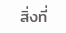สิ่งที่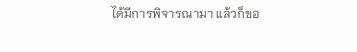ได้มีการพิจารณามา แล้วก็ขอ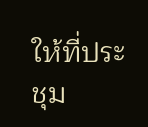ให้ที่ประชุม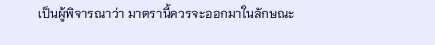เป็นผู้พิจารณาว่า มาตรานี้ควรจะออกมาในลักษณะ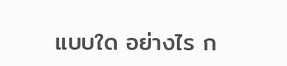แบบใด อย่างไร ก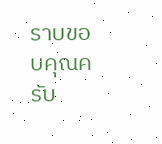ราบขอบคุณครับ